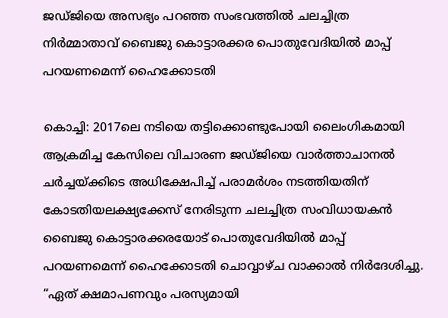ജഡ്ജിയെ അസഭ്യം പറഞ്ഞ സംഭവത്തിൽ ചലച്ചിത്ര നിർമ്മാതാവ് ബൈജു കൊട്ടാരക്കര പൊതുവേദിയിൽ മാപ്പ് പറയണമെന്ന് ഹൈക്കോടതി

കൊച്ചി: 2017ലെ നടിയെ തട്ടിക്കൊണ്ടുപോയി ലൈംഗികമായി ആക്രമിച്ച കേസിലെ വിചാരണ ജഡ്ജിയെ വാർത്താചാനൽ ചർച്ചയ്ക്കിടെ അധിക്ഷേപിച്ച് പരാമർശം നടത്തിയതിന് കോടതിയലക്ഷ്യക്കേസ് നേരിടുന്ന ചലച്ചിത്ര സംവിധായകൻ ബൈജു കൊട്ടാരക്കരയോട് പൊതുവേദിയില്‍ മാപ്പ് പറയണമെന്ന് ഹൈക്കോടതി ചൊവ്വാഴ്ച വാക്കാൽ നിർദേശിച്ചു. “ഏത് ക്ഷമാപണവും പരസ്യമായി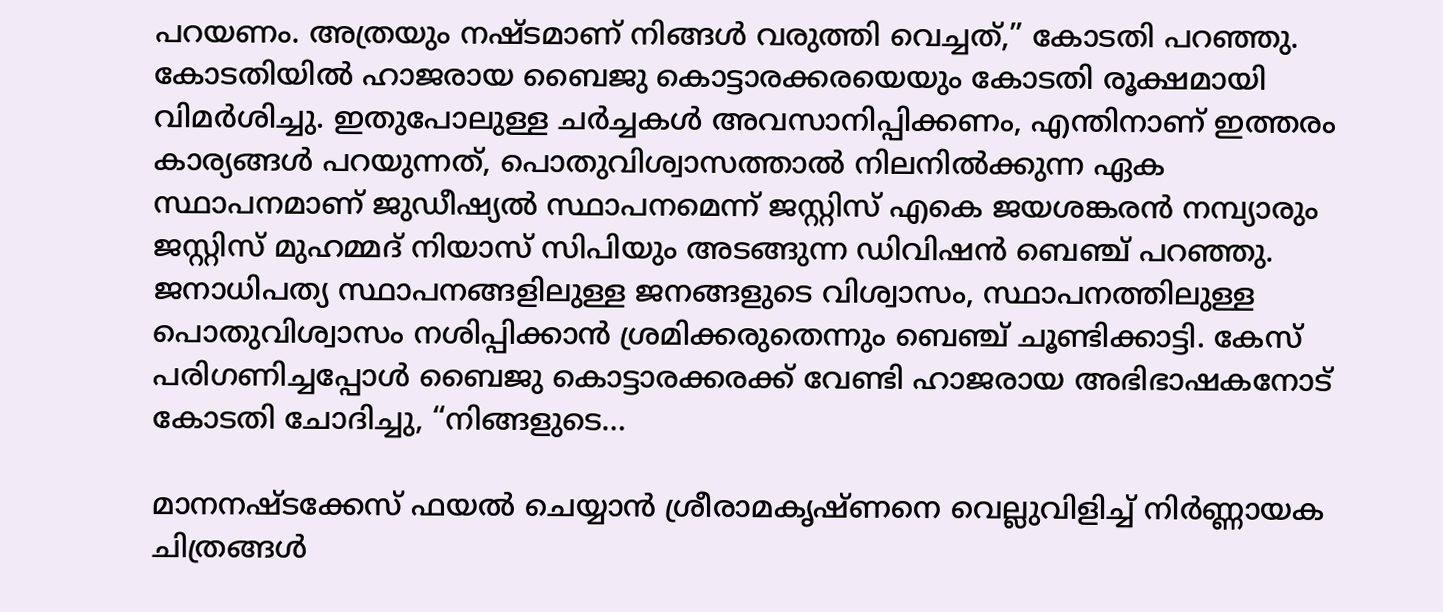പറയണം. അത്രയും നഷ്ടമാണ് നിങ്ങൾ വരുത്തി വെച്ചത്,” കോടതി പറഞ്ഞു. കോടതിയിൽ ഹാജരായ ബൈജു കൊട്ടാരക്കരയെയും കോടതി രൂക്ഷമായി വിമര്‍ശിച്ചു. ഇതുപോലുള്ള ചർച്ചകൾ അവസാനിപ്പിക്കണം, എന്തിനാണ് ഇത്തരം കാര്യങ്ങൾ പറയുന്നത്, പൊതുവിശ്വാസത്താൽ നിലനിൽക്കുന്ന ഏക സ്ഥാപനമാണ് ജുഡീഷ്യൽ സ്ഥാപനമെന്ന് ജസ്റ്റിസ് എകെ ജയശങ്കരൻ നമ്പ്യാരും ജസ്റ്റിസ് മുഹമ്മദ് നിയാസ് സിപിയും അടങ്ങുന്ന ഡിവിഷൻ ബെഞ്ച് പറഞ്ഞു. ജനാധിപത്യ സ്ഥാപനങ്ങളിലുള്ള ജനങ്ങളുടെ വിശ്വാസം, സ്ഥാപനത്തിലുള്ള പൊതുവിശ്വാസം നശിപ്പിക്കാൻ ശ്രമിക്കരുതെന്നും ബെഞ്ച്‌ ചൂണ്ടിക്കാട്ടി. കേസ് പരിഗണിച്ചപ്പോൾ ബൈജു കൊട്ടാരക്കരക്ക് വേണ്ടി ഹാജരായ അഭിഭാഷകനോട് കോടതി ചോദിച്ചു, “നിങ്ങളുടെ…

മാനനഷ്ടക്കേസ് ഫയൽ ചെയ്യാൻ ശ്രീരാമകൃഷ്ണനെ വെല്ലുവിളിച്ച് നിര്‍ണ്ണായക ചിത്രങ്ങള്‍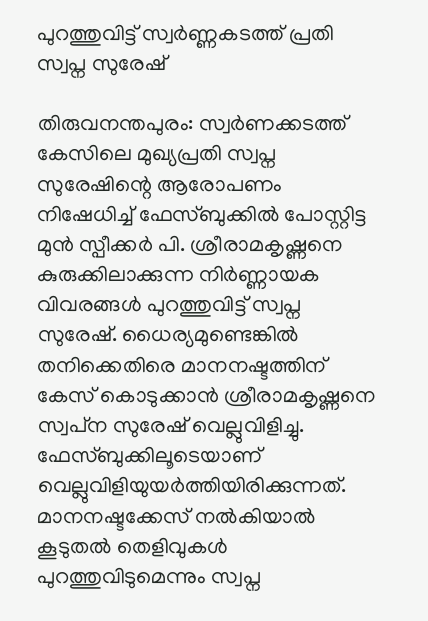പുറത്തുവിട്ട് സ്വര്‍ണ്ണകടത്ത് പ്രതി സ്വപ്ന സുരേഷ്

തിരുവനന്തപുരം: സ്വർണക്കടത്ത് കേസിലെ മുഖ്യപ്രതി സ്വപ്ന സുരേഷിന്റെ ആരോപണം നിഷേധിച്ച് ഫേസ്ബുക്കിൽ പോസ്റ്റിട്ട മുൻ സ്പീക്കർ പി. ശ്രീരാമകൃഷ്ണനെ കുരുക്കിലാക്കുന്ന നിര്‍ണ്ണായക വിവരങ്ങള്‍ പുറത്തുവിട്ട് സ്വപ്ന സുരേഷ്. ധൈര്യമുണ്ടെങ്കിൽ തനിക്കെതിരെ മാനനഷ്ടത്തിന് കേസ് കൊടുക്കാൻ ശ്രീരാമകൃഷ്ണനെ സ്വപ്‌ന സുരേഷ് വെല്ലുവിളിച്ചു. ഫേസ്ബുക്കിലൂടെയാണ് വെല്ലുവിളിയുയര്‍ത്തിയിരിക്കുന്നത്. മാനനഷ്ടക്കേസ് നൽകിയാൽ കൂടുതൽ തെളിവുകൾ പുറത്തുവിടുമെന്നും സ്വപ്ന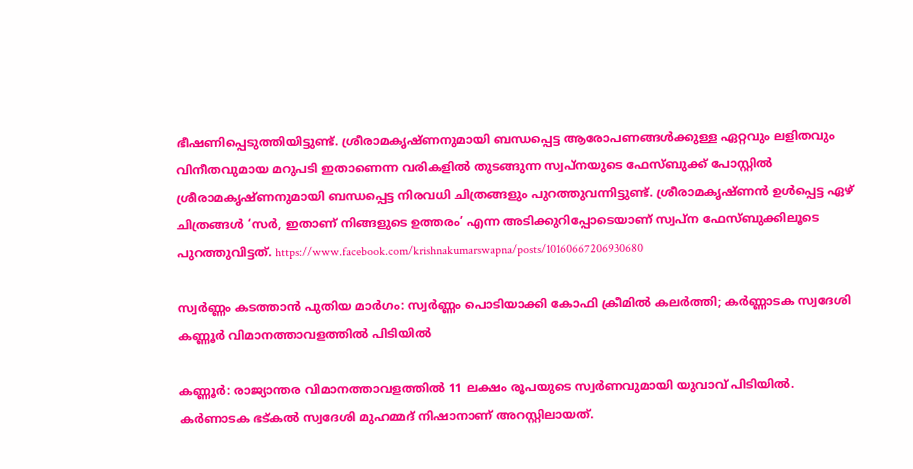ഭീഷണിപ്പെടുത്തിയിട്ടുണ്ട്. ശ്രീരാമകൃഷ്ണനുമായി ബന്ധപ്പെട്ട ആരോപണങ്ങൾക്കുള്ള ഏറ്റവും ലളിതവും വിനീതവുമായ മറുപടി ഇതാണെന്ന വരികളിൽ തുടങ്ങുന്ന സ്വപ്‌നയുടെ ഫേസ്ബുക്ക് പോസ്റ്റിൽ ശ്രീരാമകൃഷ്ണനുമായി ബന്ധപ്പെട്ട നിരവധി ചിത്രങ്ങളും പുറത്തുവന്നിട്ടുണ്ട്. ശ്രീരാമകൃഷ്ണന്‍ ഉള്‍പ്പെട്ട ഏഴ് ചിത്രങ്ങൾ ‘സർ, ഇതാണ് നിങ്ങളുടെ ഉത്തരം’ എന്ന അടിക്കുറിപ്പോടെയാണ് സ്വപ്‌ന ഫേസ്ബുക്കിലൂടെ പുറത്തുവിട്ടത്. https://www.facebook.com/krishnakumarswapna/posts/10160667206930680

സ്വര്‍ണ്ണം കടത്താന്‍ പുതിയ മാര്‍ഗം: സ്വര്‍ണ്ണം പൊടിയാക്കി കോഫി ക്രീമില്‍ കലര്‍ത്തി; കര്‍ണ്ണാടക സ്വദേശി കണ്ണൂര്‍ വിമാനത്താവളത്തില്‍ പിടിയില്‍

കണ്ണൂർ: രാജ്യാന്തര വിമാനത്താവളത്തിൽ 11 ലക്ഷം രൂപയുടെ സ്വർണവുമായി യുവാവ് പിടിയിൽ. കർണാടക ഭട്കൽ സ്വദേശി മുഹമ്മദ് നിഷാനാണ് അറസ്റ്റിലായത്.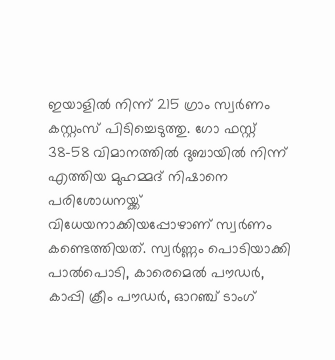ഇയാളിൽ നിന്ന് 215 ഗ്രാം സ്വർണം കസ്റ്റംസ് പിടിച്ചെടുത്തു. ഗോ ഫസ്റ്റ് 38-58 വിമാനത്തിൽ ദുബായിൽ നിന്ന് എത്തിയ മുഹമ്മദ് നിഷാനെ പരിശോധനയ്ക്ക് വിധേയനാക്കിയപ്പോഴാണ് സ്വർണം കണ്ടെത്തിയത്. സ്വര്‍ണ്ണം പൊടിയാക്കി പാല്‍‌പൊടി, കാരെമെല്‍ പൗഡര്‍, കാപ്പി ക്രീം പൗഡര്‍, ഓറഞ്ച് ടാംഗ്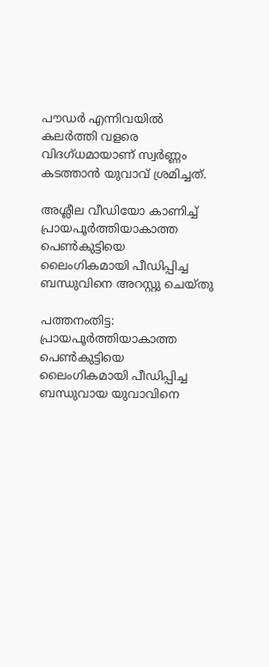പൗഡര്‍ എന്നിവയില്‍ കലര്‍ത്തി വളരെ വിദഗ്ധമായാണ് സ്വര്‍ണ്ണം കടത്താന്‍ യുവാവ് ശ്രമിച്ചത്.

അശ്ലീല വീഡിയോ കാണിച്ച് പ്രായപൂർത്തിയാകാത്ത പെൺകുട്ടിയെ ലൈംഗികമായി പീഡിപ്പിച്ച ബന്ധുവിനെ അറസ്റ്റു ചെയ്തു

പത്തനംതിട്ട: പ്രായപൂർത്തിയാകാത്ത പെൺകുട്ടിയെ ലൈംഗികമായി പീഡിപ്പിച്ച ബന്ധുവായ യുവാവിനെ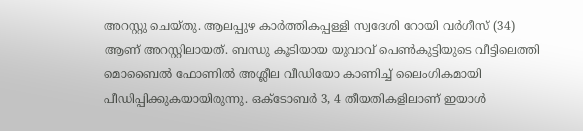അറസ്റ്റു ചെയ്തു. ആലപ്പുഴ കാർത്തികപ്പള്ളി സ്വദേശി റോയി വർഗീസ് (34) ആണ് അറസ്റ്റിലായത്. ബന്ധു കൂടിയായ യുവാവ് പെൺകുട്ടിയുടെ വീട്ടിലെത്തി മൊബൈൽ ഫോണിൽ അശ്ലീല വീഡിയോ കാണിച്ച് ലൈംഗികമായി പീഡിപ്പിക്കുകയായിരുന്നു. ഒക്‌ടോബർ 3, 4 തീയതികളിലാണ് ഇയാൾ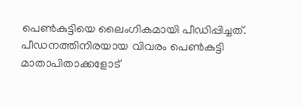പെൺകുട്ടിയെ ലൈംഗികമായി പീഡിപ്പിച്ചത്. പീഡനത്തിനിരയായ വിവരം പെൺകുട്ടി മാതാപിതാക്കളോട്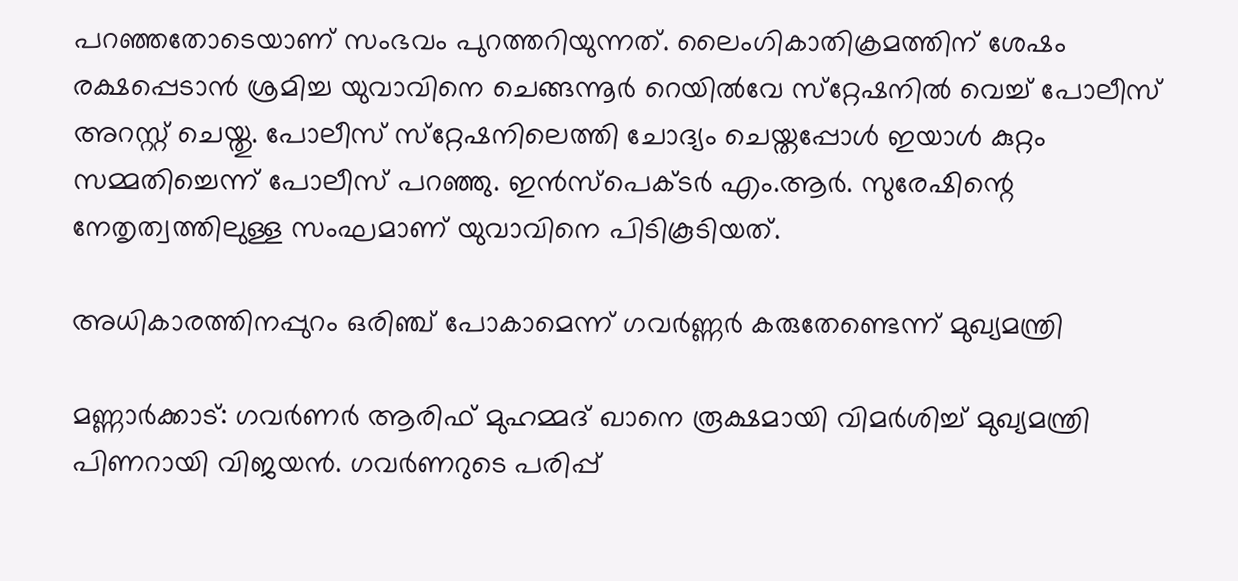പറഞ്ഞതോടെയാണ് സംഭവം പുറത്തറിയുന്നത്. ലൈംഗികാതിക്രമത്തിന് ശേഷം രക്ഷപ്പെടാൻ ശ്രമിച്ച യുവാവിനെ ചെങ്ങന്നൂർ റെയിൽവേ സ്‌റ്റേഷനിൽ വെച്ച് പോലീസ് അറസ്റ്റ് ചെയ്തു. പോലീസ് സ്‌റ്റേഷനിലെത്തി ചോദ്യം ചെയ്തപ്പോൾ ഇയാൾ കുറ്റം സമ്മതിച്ചെന്ന് പോലീസ് പറഞ്ഞു. ഇൻസ്പെക്ടർ എം.ആർ. സുരേഷിന്റെ നേതൃത്വത്തിലുള്ള സംഘമാണ് യുവാവിനെ പിടികൂടിയത്.

അധികാരത്തിനപ്പുറം ഒരിഞ്ച് പോകാമെന്ന് ഗവര്‍ണ്ണര്‍ കരുതേണ്ടെന്ന് മുഖ്യമന്ത്രി

മണ്ണാർക്കാട്: ഗവർണർ ആരിഫ് മുഹമ്മദ് ഖാനെ രൂക്ഷമായി വിമർശിച്ച് മുഖ്യമന്ത്രി പിണറായി വിജയൻ. ഗവർണറുടെ പരിപ്പ്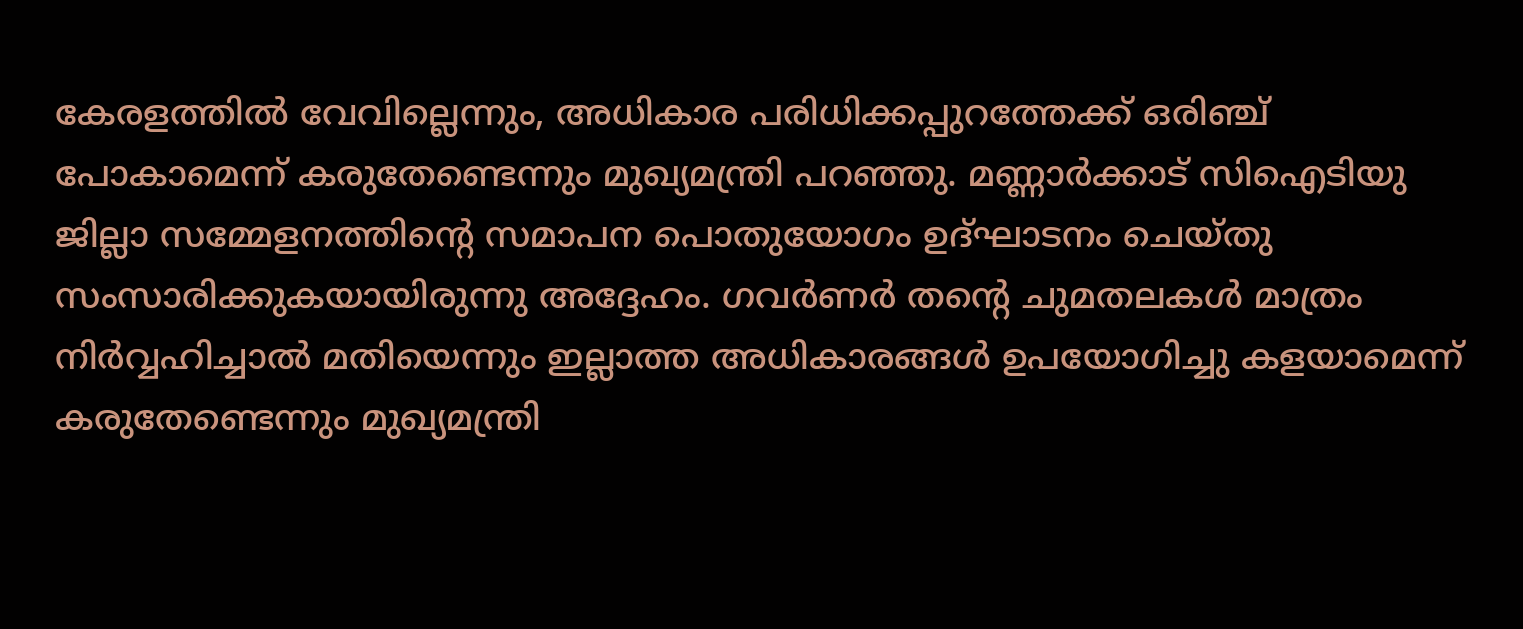കേരളത്തിൽ വേവില്ലെന്നും, അധികാര പരിധിക്കപ്പുറത്തേക്ക് ഒരിഞ്ച് പോകാമെന്ന് കരുതേണ്ടെന്നും മുഖ്യമന്ത്രി പറഞ്ഞു. മണ്ണാർക്കാട് സിഐടിയു ജില്ലാ സമ്മേളനത്തിന്റെ സമാപന പൊതുയോഗം ഉദ്ഘാടനം ചെയ്തു സംസാരിക്കുകയായിരുന്നു അദ്ദേഹം. ഗവർണർ തന്റെ ചുമതലകൾ മാത്രം നിര്‍‌വ്വഹിച്ചാല്‍ മതിയെന്നും ഇല്ലാത്ത അധികാരങ്ങൾ ഉപയോഗിച്ചു കളയാമെന്ന് കരുതേണ്ടെന്നും മുഖ്യമന്ത്രി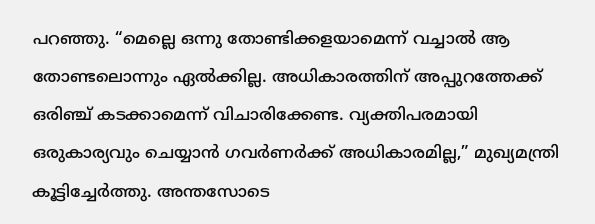പറഞ്ഞു. “മെല്ലെ ഒന്നു തോണ്ടിക്കളയാമെന്ന് വച്ചാല്‍ ആ തോണ്ടലൊന്നും ഏല്‍ക്കില്ല. അധികാരത്തിന് അപ്പുറത്തേക്ക് ഒരിഞ്ച് കടക്കാമെന്ന് വിചാരിക്കേണ്ട. വ്യക്തിപരമായി ഒരുകാര്യവും ചെയ്യാന്‍ ഗവര്‍ണര്‍ക്ക് അധികാരമില്ല,” മുഖ്യമന്ത്രി കൂട്ടിച്ചേര്‍ത്തു. അന്തസോടെ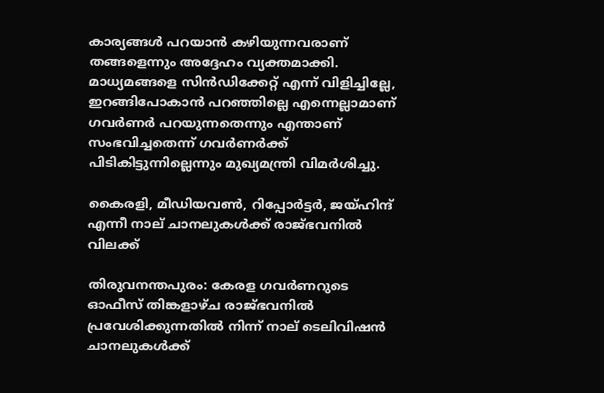കാര്യങ്ങള്‍ പറയാന്‍ കഴിയുന്നവരാണ് തങ്ങളെന്നും അദ്ദേഹം വ്യക്തമാക്കി. മാധ്യമങ്ങളെ സിന്‍ഡിക്കേറ്റ് എന്ന് വിളിച്ചില്ലേ, ഇറങ്ങിപോകാന്‍ പറഞ്ഞില്ലെ എന്നെല്ലാമാണ് ഗവര്‍ണര്‍ പറയുന്നതെന്നും എന്താണ് സംഭവിച്ചതെന്ന് ഗവര്‍ണര്‍ക്ക് പിടികിട്ടുന്നില്ലെന്നും മുഖ്യമന്ത്രി വിമര്‍ശിച്ചു.

കൈരളി, മീഡിയവൺ, റിപ്പോര്‍ട്ടര്‍, ജയ്ഹിന്ദ് എന്നീ നാല് ചാനലുകള്‍ക്ക് രാജ്ഭവനിൽ വിലക്ക്

തിരുവനന്തപുരം: കേരള ഗവർണറുടെ ഓഫീസ് തിങ്കളാഴ്ച രാജ്ഭവനിൽ പ്രവേശിക്കുന്നതിൽ നിന്ന് നാല് ടെലിവിഷൻ ചാനലുകൾക്ക്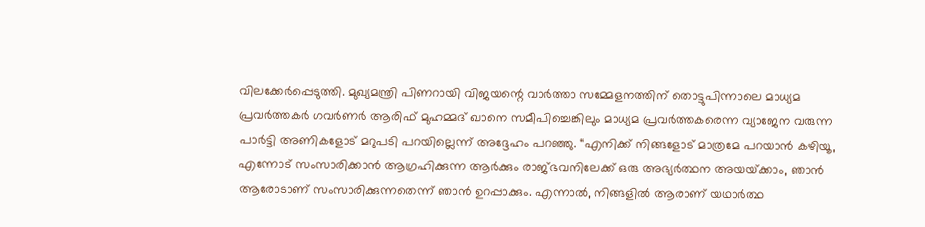വിലക്കേർപ്പെടുത്തി. മുഖ്യമന്ത്രി പിണറായി വിജയന്റെ വാർത്താ സമ്മേളനത്തിന് തൊട്ടുപിന്നാലെ മാധ്യമ പ്രവർത്തകർ ഗവർണർ ആരിഫ് മുഹമ്മദ് ഖാനെ സമീപിച്ചെങ്കിലും മാധ്യമ പ്രവർത്തകരെന്ന വ്യാജേന വരുന്ന പാർട്ടി അണികളോട് മറുപടി പറയില്ലെന്ന് അദ്ദേഹം പറഞ്ഞു. “എനിക്ക് നിങ്ങളോട് മാത്രമേ പറയാൻ കഴിയൂ, എന്നോട് സംസാരിക്കാൻ ആഗ്രഹിക്കുന്ന ആർക്കും രാജ്ഭവനിലേക്ക് ഒരു അഭ്യർത്ഥന അയയ്‌ക്കാം, ഞാൻ ആരോടാണ് സംസാരിക്കുന്നതെന്ന് ഞാൻ ഉറപ്പാക്കും. എന്നാൽ, നിങ്ങളിൽ ആരാണ് യഥാർത്ഥ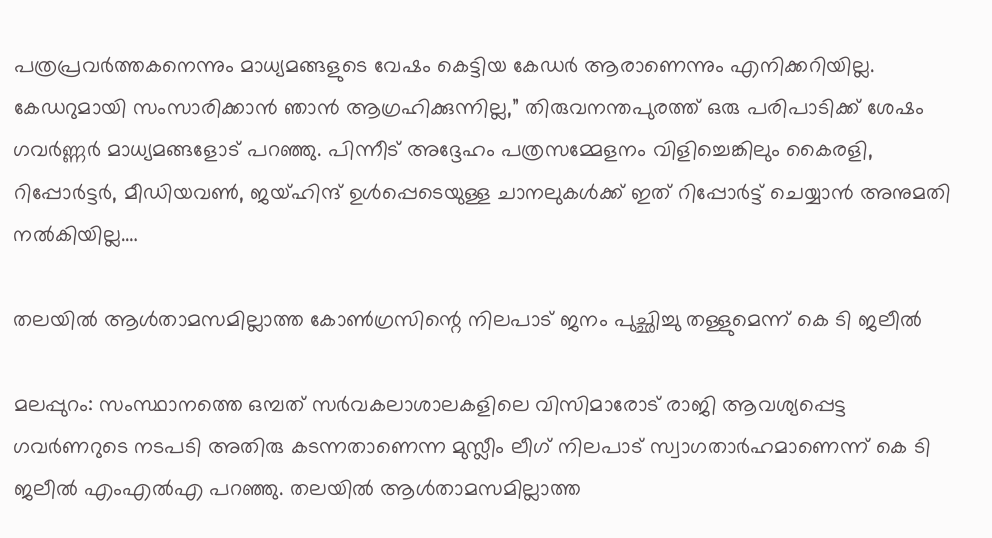പത്രപ്രവർത്തകനെന്നും മാധ്യമങ്ങളുടെ വേഷം കെട്ടിയ കേഡർ ആരാണെന്നും എനിക്കറിയില്ല. കേഡറുമായി സംസാരിക്കാൻ ഞാൻ ആഗ്രഹിക്കുന്നില്ല,” തിരുവനന്തപുരത്ത് ഒരു പരിപാടിക്ക് ശേഷം ഗവര്‍ണ്ണര്‍ മാധ്യമങ്ങളോട് പറഞ്ഞു. പിന്നീട് അദ്ദേഹം പത്രസമ്മേളനം വിളിച്ചെങ്കിലും കൈരളി, റിപ്പോർട്ടർ, മീഡിയവൺ, ജയ്ഹിന്ദ് ഉൾപ്പെടെയുള്ള ചാനലുകൾക്ക് ഇത് റിപ്പോർട്ട് ചെയ്യാൻ അനുമതി നൽകിയില്ല.…

തലയില്‍ ആള്‍താമസമില്ലാത്ത കോണ്‍ഗ്രസിന്റെ നിലപാട് ജനം പുച്ഛിച്ചു തള്ളുമെന്ന് കെ ടി ജലീല്‍

മലപ്പുറം: സംസ്ഥാനത്തെ ഒമ്പത് സർവകലാശാലകളിലെ വിസിമാരോട് രാജി ആവശ്യപ്പെട്ട ഗവർണറുടെ നടപടി അതിരു കടന്നതാണെന്ന മുസ്ലീം ലീഗ് നിലപാട് സ്വാഗതാർഹമാണെന്ന് കെ ടി ജലീൽ എംഎൽഎ പറഞ്ഞു. തലയിൽ ആള്‍താമസമില്ലാത്ത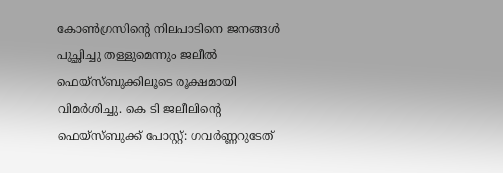കോൺഗ്രസിന്റെ നിലപാടിനെ ജനങ്ങൾ പുച്ഛിച്ചു തള്ളുമെന്നും ജലീൽ ഫെയ്സ്ബുക്കിലൂടെ രൂക്ഷമായി വിമർശിച്ചു. കെ ടി ജലീലിന്റെ ഫെയ്സ്ബുക്ക് പോസ്റ്റ്: ഗവർണ്ണറുടേത്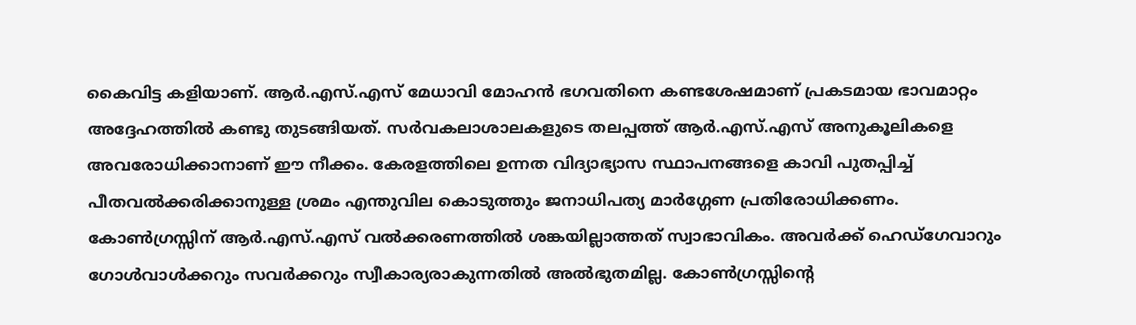കൈവിട്ട കളിയാണ്. ആർ.എസ്.എസ് മേധാവി മോഹൻ ഭഗവതിനെ കണ്ടശേഷമാണ് പ്രകടമായ ഭാവമാറ്റം അദ്ദേഹത്തിൽ കണ്ടു തുടങ്ങിയത്. സർവകലാശാലകളുടെ തലപ്പത്ത് ആർ.എസ്.എസ് അനുകൂലികളെ അവരോധിക്കാനാണ് ഈ നീക്കം. കേരളത്തിലെ ഉന്നത വിദ്യാഭ്യാസ സ്ഥാപനങ്ങളെ കാവി പുതപ്പിച്ച് പീതവൽക്കരിക്കാനുള്ള ശ്രമം എന്തുവില കൊടുത്തും ജനാധിപത്യ മാർഗ്ഗേണ പ്രതിരോധിക്കണം. കോൺഗ്രസ്സിന് ആർ.എസ്.എസ് വൽക്കരണത്തിൽ ശങ്കയില്ലാത്തത് സ്വാഭാവികം. അവർക്ക് ഹെഡ്ഗേവാറും ഗോൾവാൾക്കറും സവർക്കറും സ്വീകാര്യരാകുന്നതിൽ അൽഭുതമില്ല. കോൺഗ്രസ്സിൻ്റെ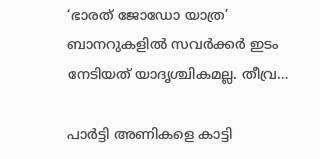‘ഭാരത് ജോഡോ യാത്ര’ ബാനറുകളിൽ സവർക്കർ ഇടം നേടിയത് യാദൃശ്ചികമല്ല. തീവ്ര…

പാര്‍ട്ടി അണികളെ കാട്ടി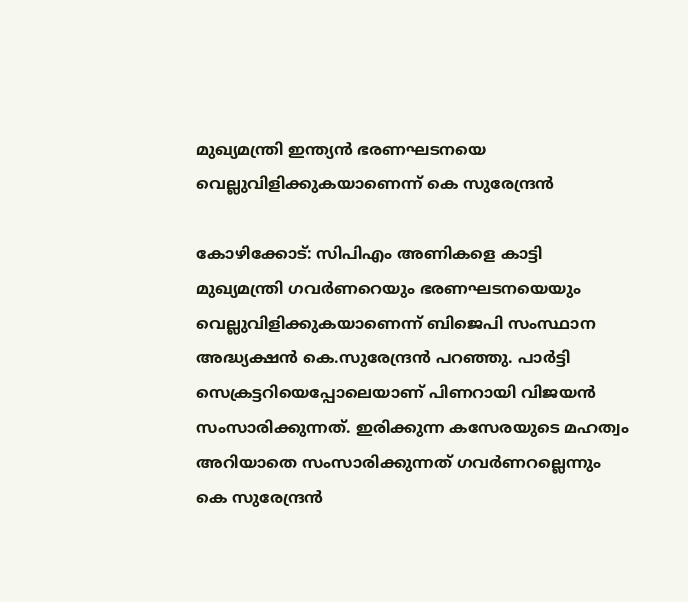മുഖ്യമന്ത്രി ഇന്ത്യന്‍ ഭരണഘടനയെ വെല്ലുവിളിക്കുകയാണെന്ന് കെ സുരേന്ദ്രന്‍

കോഴിക്കോട്: സിപിഎം അണികളെ കാട്ടി മുഖ്യമന്ത്രി ഗവർണറെയും ഭരണഘടനയെയും വെല്ലുവിളിക്കുകയാണെന്ന് ബിജെപി സംസ്ഥാന അദ്ധ്യക്ഷൻ കെ.സുരേന്ദ്രൻ പറഞ്ഞു. പാര്‍ട്ടി സെക്രട്ടറിയെപ്പോലെയാണ് പിണറായി വിജയൻ സംസാരിക്കുന്നത്. ഇരിക്കുന്ന കസേരയുടെ മഹത്വം അറിയാതെ സംസാരിക്കുന്നത് ഗവർണറല്ലെന്നും കെ സുരേന്ദ്രൻ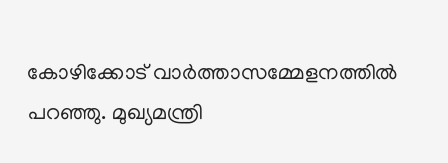കോഴിക്കോട് വാർത്താസമ്മേളനത്തിൽ പറഞ്ഞു. മുഖ്യമന്ത്രി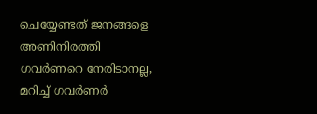ചെയ്യേണ്ടത് ജനങ്ങളെ അണിനിരത്തി ഗവർണറെ നേരിടാനല്ല, മറിച്ച് ഗവർണർ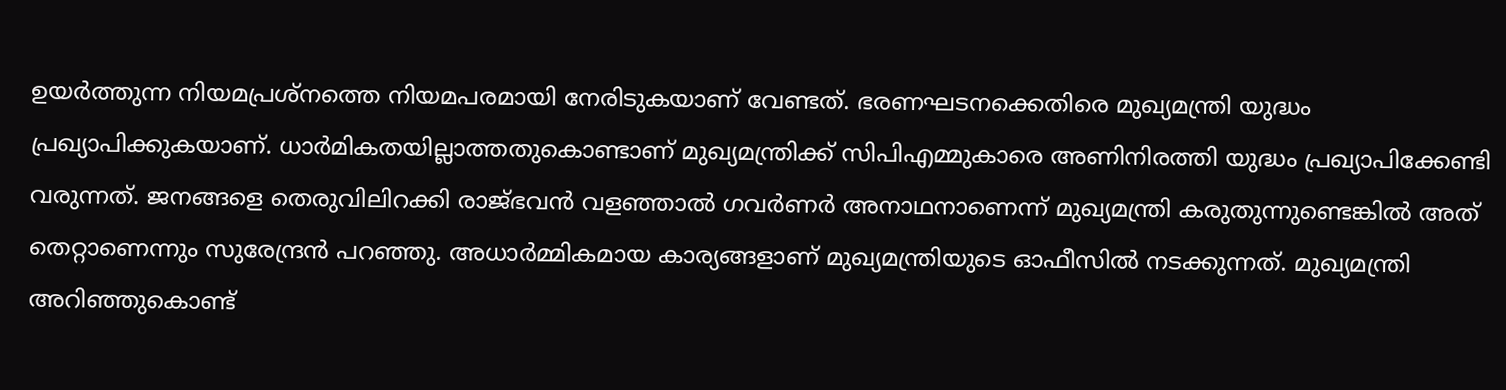ഉയർത്തുന്ന നിയമപ്രശ്നത്തെ നിയമപരമായി നേരിടുകയാണ് വേണ്ടത്. ഭരണഘടനക്കെതിരെ മുഖ്യമന്ത്രി യുദ്ധം പ്രഖ്യാപിക്കുകയാണ്. ധാർമികതയില്ലാത്തതുകൊണ്ടാണ് മുഖ്യമന്ത്രിക്ക് സിപിഎമ്മുകാരെ അണിനിരത്തി യുദ്ധം പ്രഖ്യാപിക്കേണ്ടി വരുന്നത്. ജനങ്ങളെ തെരുവിലിറക്കി രാജ്ഭവൻ വളഞ്ഞാൽ ഗവർണർ അനാഥനാണെന്ന് മുഖ്യമന്ത്രി കരുതുന്നുണ്ടെങ്കില്‍ അത് തെറ്റാണെന്നും സുരേന്ദ്രന്‍ പറഞ്ഞു. അധാര്‍മ്മികമായ കാര്യങ്ങളാണ് മുഖ്യമന്ത്രിയുടെ ഓഫീസിൽ നടക്കുന്നത്. മുഖ്യമന്ത്രി അറിഞ്ഞുകൊണ്ട്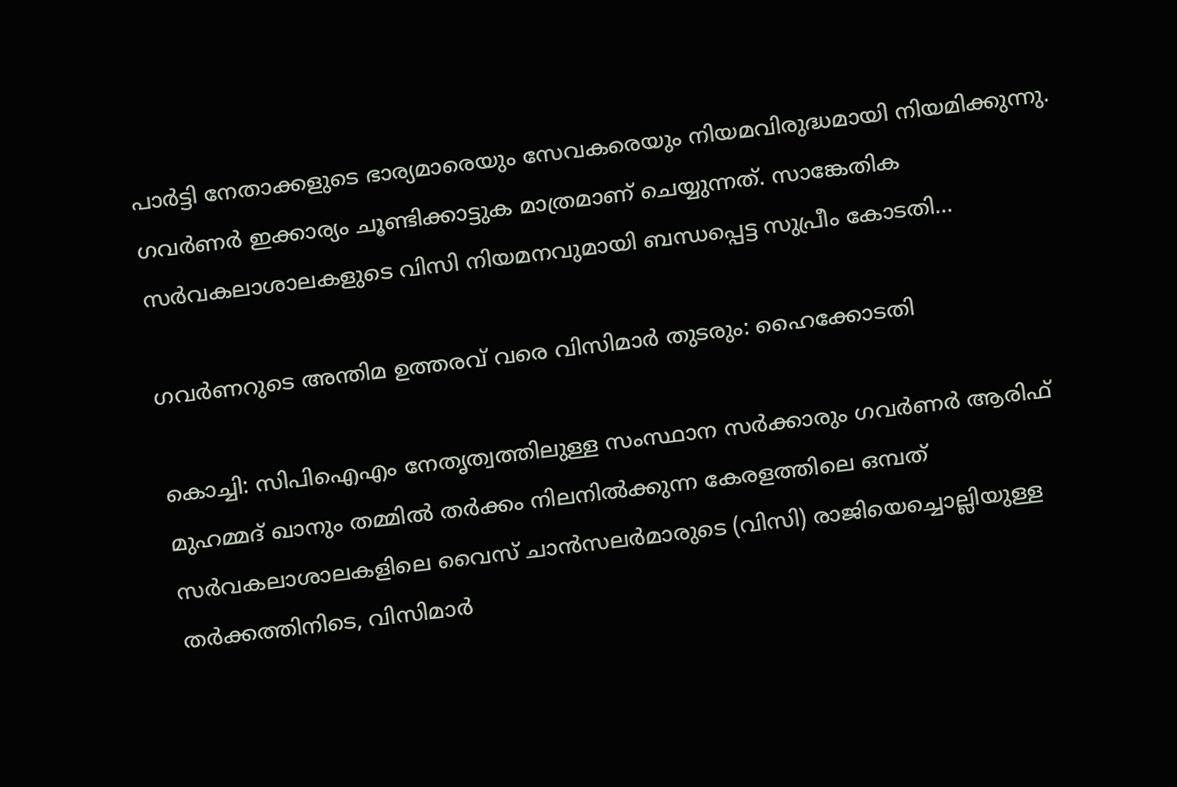പാർട്ടി നേതാക്കളുടെ ഭാര്യമാരെയും സേവകരെയും നിയമവിരുദ്ധമായി നിയമിക്കുന്നു. ഗവർണർ ഇക്കാര്യം ചൂണ്ടിക്കാട്ടുക മാത്രമാണ് ചെയ്യുന്നത്. സാങ്കേതിക സർവകലാശാലകളുടെ വിസി നിയമനവുമായി ബന്ധപ്പെട്ട സുപ്രീം കോടതി…

ഗവർണറുടെ അന്തിമ ഉത്തരവ് വരെ വിസിമാർ തുടരും: ഹൈക്കോടതി

കൊച്ചി: സിപിഐഎം നേതൃത്വത്തിലുള്ള സംസ്ഥാന സർക്കാരും ഗവർണർ ആരിഫ് മുഹമ്മദ് ഖാനും തമ്മിൽ തർക്കം നിലനിൽക്കുന്ന കേരളത്തിലെ ഒമ്പത് സർവകലാശാലകളിലെ വൈസ് ചാൻസലർമാരുടെ (വിസി) രാജിയെച്ചൊല്ലിയുള്ള തർക്കത്തിനിടെ, വിസിമാർ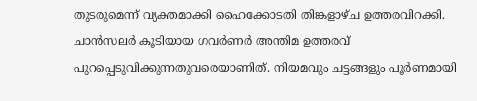തുടരുമെന്ന് വ്യക്തമാക്കി ഹൈക്കോടതി തിങ്കളാഴ്ച ഉത്തരവിറക്കി. ചാന്‍സലര്‍ കൂടിയായ ഗവർണർ അന്തിമ ഉത്തരവ് പുറപ്പെടുവിക്കുന്നതുവരെയാണിത്. നിയമവും ചട്ടങ്ങളും പൂർണമായി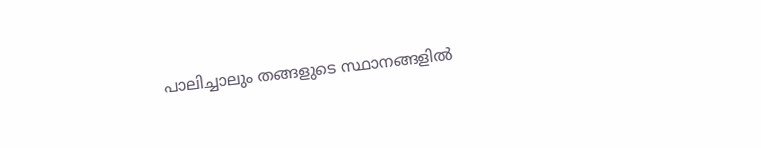പാലിച്ചാലും തങ്ങളുടെ സ്ഥാനങ്ങളിൽ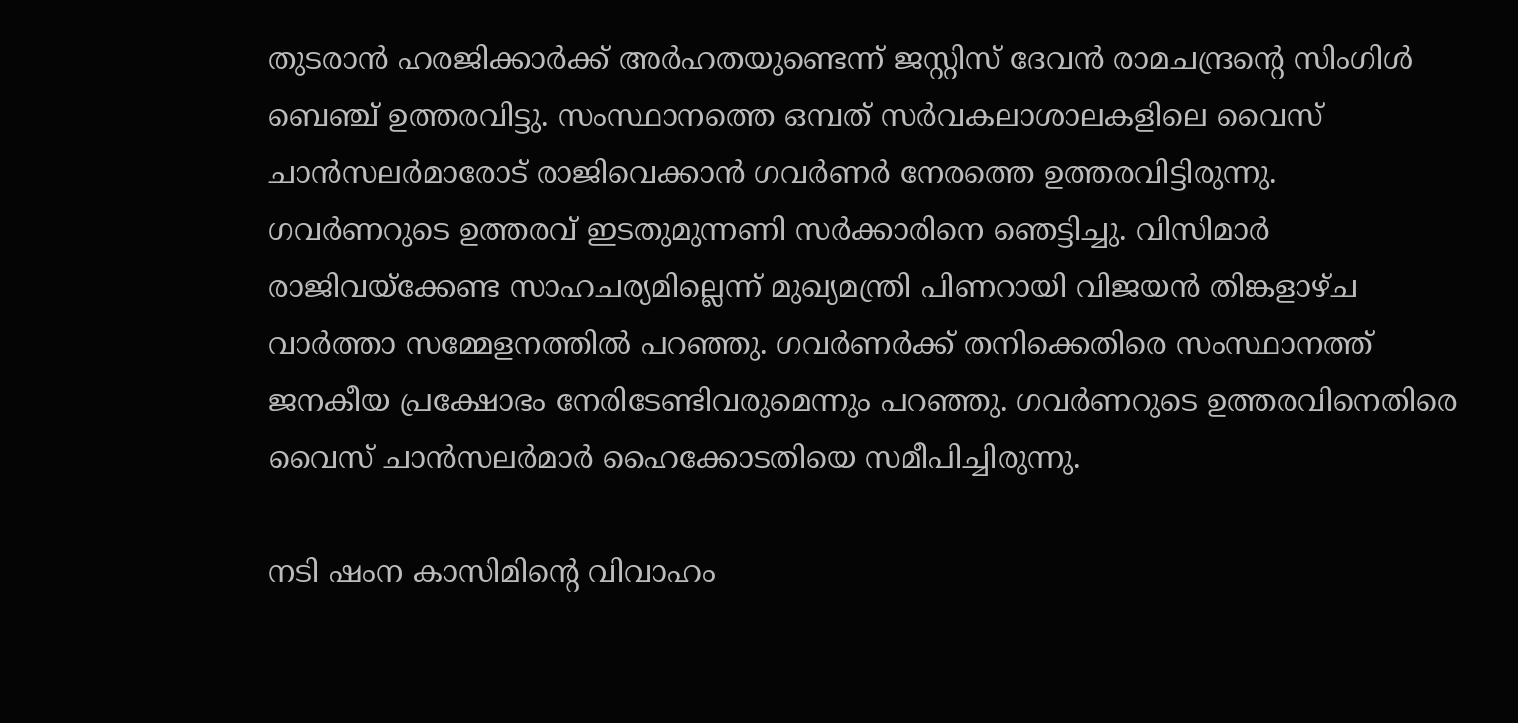തുടരാൻ ഹരജിക്കാർക്ക് അർഹതയുണ്ടെന്ന് ജസ്റ്റിസ് ദേവൻ രാമചന്ദ്രന്റെ സിംഗിൾ ബെഞ്ച് ഉത്തരവിട്ടു. സംസ്ഥാനത്തെ ഒമ്പത് സർവകലാശാലകളിലെ വൈസ് ചാൻസലർമാരോട് രാജിവെക്കാൻ ഗവർണർ നേരത്തെ ഉത്തരവിട്ടിരുന്നു. ഗവർണറുടെ ഉത്തരവ് ഇടതുമുന്നണി സർക്കാരിനെ ഞെട്ടിച്ചു. വിസിമാർ രാജിവയ്‌ക്കേണ്ട സാഹചര്യമില്ലെന്ന് മുഖ്യമന്ത്രി പിണറായി വിജയൻ തിങ്കളാഴ്ച വാർത്താ സമ്മേളനത്തിൽ പറഞ്ഞു. ഗവർണർക്ക് തനിക്കെതിരെ സംസ്ഥാനത്ത് ജനകീയ പ്രക്ഷോഭം നേരിടേണ്ടിവരുമെന്നും പറഞ്ഞു. ഗവർണറുടെ ഉത്തരവിനെതിരെ വൈസ് ചാൻസലർമാർ ഹൈക്കോടതിയെ സമീപിച്ചിരുന്നു.

നടി ഷംന കാസിമിന്റെ വിവാഹം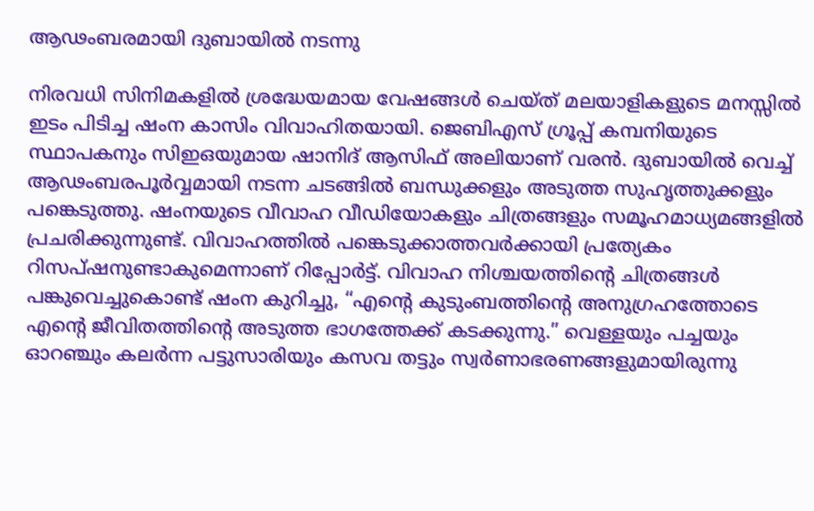ആഢംബരമായി ദുബായില്‍ നടന്നു

നിരവധി സിനിമകളില്‍ ശ്രദ്ധേയമായ വേഷങ്ങള്‍ ചെയ്ത് മലയാളികളുടെ മനസ്സില്‍ ഇടം പിടിച്ച ഷംന കാസിം വിവാഹിതയായി. ജെബിഎസ് ഗ്രൂപ്പ് കമ്പനിയുടെ സ്ഥാപകനും സിഇഒയുമായ ഷാനിദ് ആസിഫ് അലിയാണ് വരൻ. ദുബായിൽ വെച്ച് ആഢംബരപൂര്‍‌വ്വമായി നടന്ന ചടങ്ങില്‍ ബന്ധുക്കളും അടുത്ത സുഹൃത്തുക്കളും പങ്കെടുത്തു. ഷംനയുടെ വീവാഹ വീഡിയോകളും ചിത്രങ്ങളും സമൂഹമാധ്യമങ്ങളില്‍ പ്രചരിക്കുന്നുണ്ട്. വിവാഹത്തിൽ പങ്കെടുക്കാത്തവർക്കായി പ്രത്യേകം റിസപ്ഷനുണ്ടാകുമെന്നാണ് റിപ്പോർട്ട്. വിവാഹ നിശ്ചയത്തിന്റെ ചിത്രങ്ങൾ പങ്കുവെച്ചുകൊണ്ട് ഷംന കുറിച്ചു, “എന്റെ കുടുംബത്തിന്റെ അനുഗ്രഹത്തോടെ എന്റെ ജീവിതത്തിന്റെ അടുത്ത ഭാഗത്തേക്ക് കടക്കുന്നു.” വെള്ളയും പച്ചയും ഓറഞ്ചും കലർന്ന പട്ടുസാരിയും കസവ തട്ടും സ്വർണാഭരണങ്ങളുമായിരുന്നു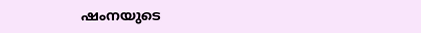ഷംനയുടെ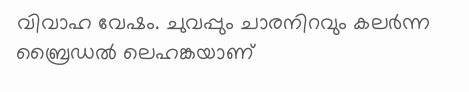വിവാഹ വേഷം. ചുവപ്പും ചാരനിറവും കലർന്ന ബ്രൈഡൽ ലെഹങ്കയാണ്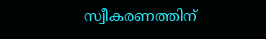സ്വീകരണത്തിന്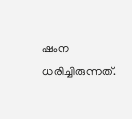ഷംന ധരിച്ചിരുന്നത്.